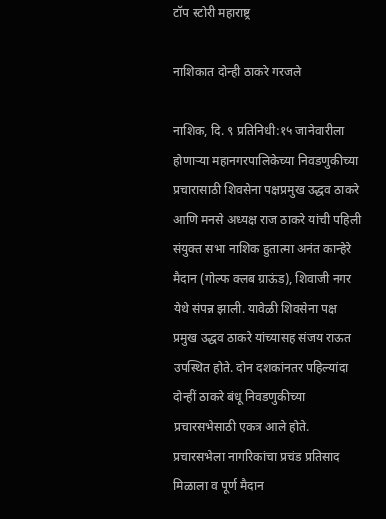टॉप स्टोरी महाराष्ट्र

नाशिकात दोन्ही ठाकरे गरजले

नाशिक, दि. ९ प्रतिनिधी:१५ जानेवारीला होणाऱ्या महानगरपालिकेच्या निवडणुकीच्या प्रचारासाठी शिवसेना पक्षप्रमुख उद्धव ठाकरे आणि मनसे अध्यक्ष राज ठाकरे यांची पहिली संयुक्त सभा नाशिक हुतात्मा अनंत कान्हेरे मैदान (गोल्फ क्लब ग्राऊंड), शिवाजी नगर येथे संपन्न झाली. यावेळी शिवसेना पक्ष प्रमुख उद्धव ठाकरे यांच्यासह संजय राऊत उपस्थित होते. दोन दशकांनतर पहिल्यांदा दोन्हीं ठाकरे बंधू निवडणुकीच्या प्रचारसभेसाठी एकत्र आले होते. प्रचारसभेला नागरिकांचा प्रचंड प्रतिसाद मिळाला व पूर्ण मैदान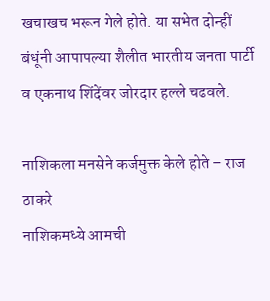खचाखच भरून गेले होते. या सभेत दोन्हीं बंधूंनी आपापल्या शैलीत भारतीय जनता पार्टी व एकनाथ शिंदेंवर जोरदार हल्ले चढवले.

नाशिकला मनसेने कर्जमुक्त केले होते – राज ठाकरे
नाशिकमध्ये आमची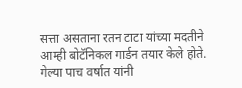सत्ता असताना रतन टाटा यांच्या मदतीने आम्ही बोटॅनिकल गार्डन तयार केले होते. गेल्या पाच वर्षात यांनी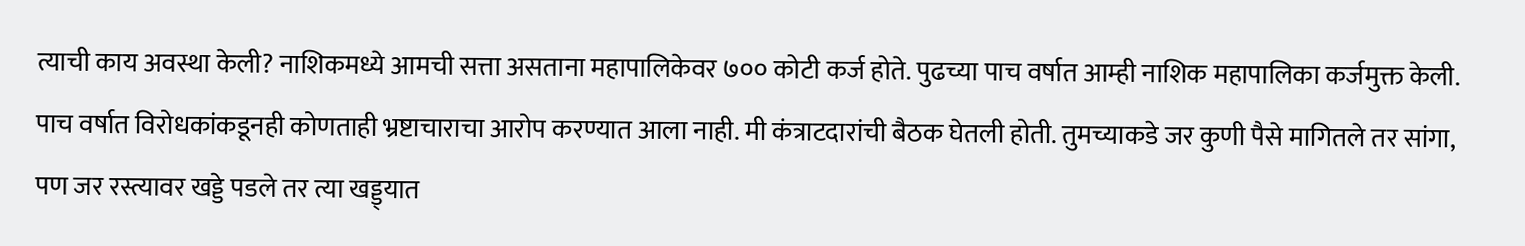त्याची काय अवस्था केली? नाशिकमध्ये आमची सत्ता असताना महापालिकेवर ७०० कोटी कर्ज होते. पुढच्या पाच वर्षात आम्ही नाशिक महापालिका कर्जमुक्त केली. पाच वर्षात विरोधकांकडूनही कोणताही भ्रष्टाचाराचा आरोप करण्यात आला नाही. मी कंत्राटदारांची बैठक घेतली होती. तुमच्याकडे जर कुणी पैसे मागितले तर सांगा, पण जर रस्त्यावर खड्डे पडले तर त्या खड्ड्यात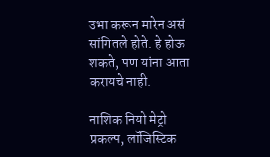उभा करून मारेन असं सांगितले होते. हे होऊ शकते, पण यांना आता करायचे नाही.

नाशिक नियो मेट्रो प्रकल्प, लॉजिस्टिक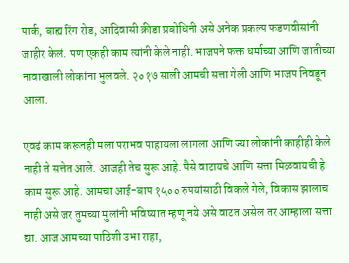पार्क, बाह्य रिंग रोड, आदिवासी क्रीडा प्रबोधिनी असे अनेक प्रकल्प फडणवीसांनी जाहीर केलं. पण एकही काम त्यांनी केले नाही. भाजपने फक्त धर्माच्या आणि जातीच्या नावाखाली लोकांना भुलवले. २०१७ साली आमची सत्ता गेली आणि भाजप निवडून आला.

एवढं काम करूनही मला पराभव पाहायला लागला आणि ज्या लोकांनी काहीही केले नाही ते सत्तेत आले. आजही तेच सुरू आहे. पैसे वाटायचे आणि सत्ता मिळवायची हे काम सुरू आहे. आमचा आई-बाप १५०० रुपयांसाठी विकले गेले, विकास झालाच नाही असे जर तुमच्या मुलांनी भविष्यात म्हणू नये असे वाटत असेल तर आम्हाला सत्ता द्या. आज आमच्या पाठिशी उभा राहा,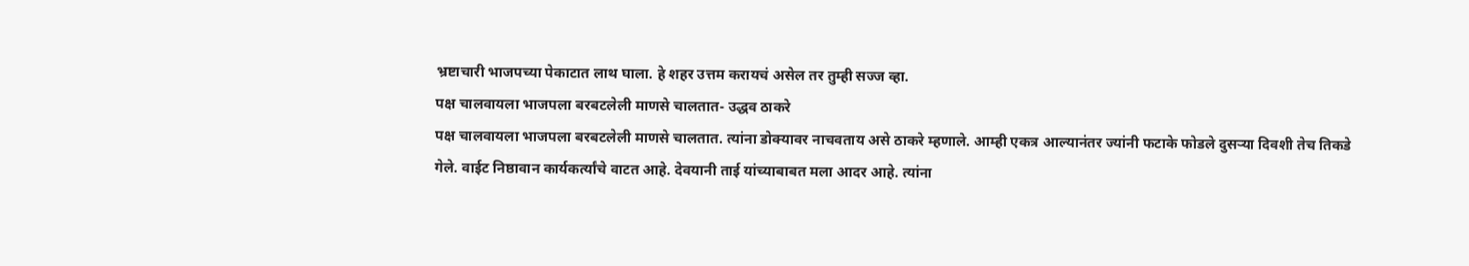भ्रष्टाचारी भाजपच्या पेकाटात लाथ घाला. हे शहर उत्तम करायचं असेल तर तुम्ही सज्ज व्हा.
पक्ष चालवायला भाजपला बरबटलेली माणसे चालतात- उद्धव ठाकरे
पक्ष चालवायला भाजपला बरबटलेली माणसे चालतात. त्यांना डोक्यावर नाचवताय असे ठाकरे म्हणाले. आम्ही एकत्र आल्यानंतर ज्यांनी फटाके फोडले दुसऱ्या दिवशी तेच तिकडे गेले. वाईट निष्ठावान कार्यकर्त्यांचे वाटत आहे. देवयानी ताई यांच्याबाबत मला आदर आहे. त्यांना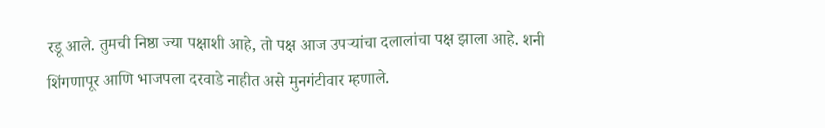रडू आले. तुमची निष्ठा ज्या पक्षाशी आहे, तो पक्ष आज उपऱ्यांचा दलालांचा पक्ष झाला आहे. शनी शिंगणापूर आणि भाजपला दरवाडे नाहीत असे मुनगंटीवार म्हणाले.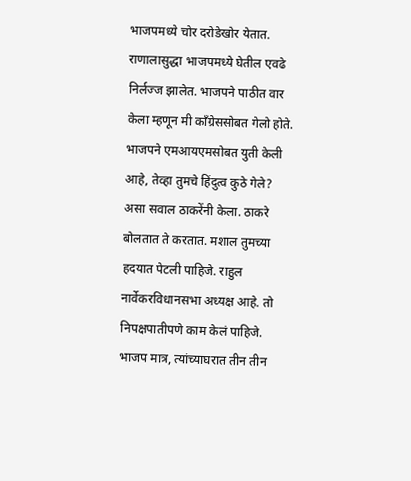भाजपमध्ये चोर दरोडेखोर येतात. राणालासुद्धा भाजपमध्ये घेतील एवढे निर्लज्ज झालेत. भाजपने पाठीत वार केला म्हणून मी काँग्रेससोबत गेलो होते. भाजपने एमआयएमसोबत युती केली आहे, तेव्हा तुमचे हिंदुत्व कुठे गेले? असा सवाल ठाकरेंनी केला. ठाकरे बोलतात ते करतात. मशाल तुमच्या हदयात पेटली पाहिजे. राहुल नार्वेकरविधानसभा अध्यक्ष आहे. तो निपक्षपातीपणे काम केलं पाहिजे. भाजप मात्र, त्यांच्याघरात तीन तीन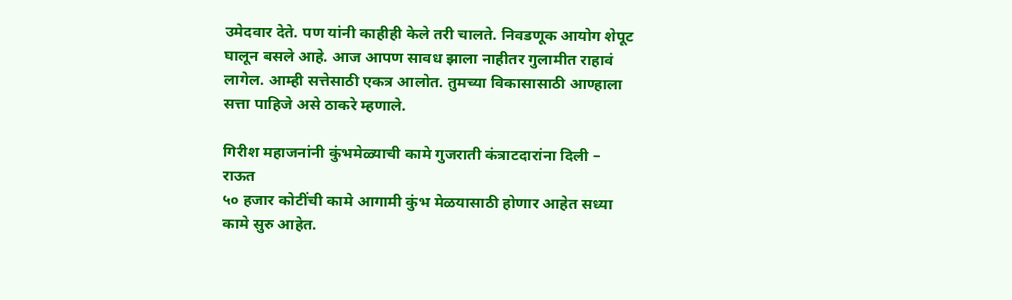उमेदवार देते. पण यांनी काहीही केले तरी चालते. निवडणूक आयोग शेपूट घालून बसले आहे. आज आपण सावध झाला नाहीतर गुलामीत राहावं लागेल. आम्ही सत्तेसाठी एकत्र आलोत. तुमच्या विकासासाठी आण्हाला सत्ता पाहिजे असे ठाकरे म्हणाले.

गिरीश महाजनांनी कुंभमेळ्याची कामे गुजराती कंत्राटदारांना दिली – राऊत
५० हजार कोटींची कामे आगामी कुंभ मेळयासाठी होणार आहेत सध्या कामे सुरु आहेत.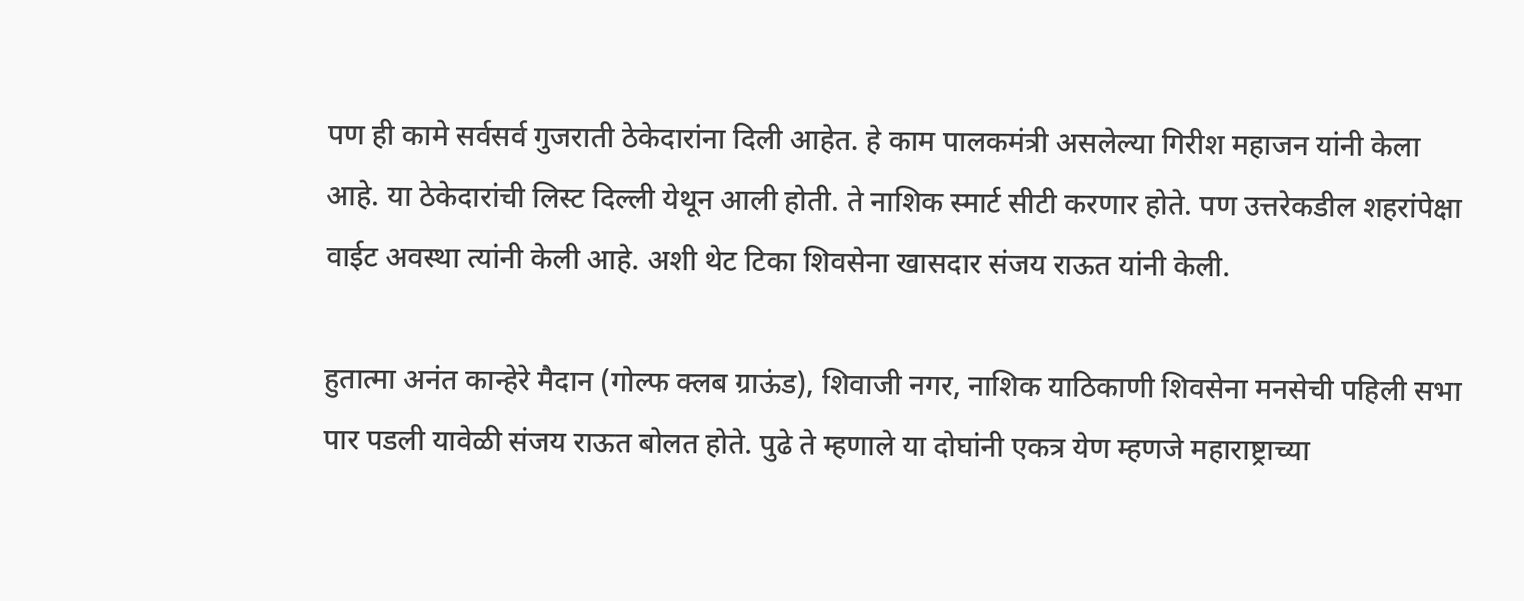पण ही कामे सर्वसर्व गुजराती ठेकेदारांना दिली आहेत. हे काम पालकमंत्री असलेल्या गिरीश महाजन यांनी केला आहे. या ठेकेदारांची लिस्ट दिल्ली येथून आली होती. ते नाशिक स्मार्ट सीटी करणार होते. पण उत्तरेकडील शहरांपेक्षा वाईट अवस्था त्‍यांनी केली आहे. अशी थेट टिका शिवसेना खासदार संजय राऊत यांनी केली.

हुतात्मा अनंत कान्हेरे मैदान (गोल्फ क्लब ग्राऊंड), शिवाजी नगर, नाशिक याठिकाणी शिवसेना मनसेची पहिली सभा पार पडली यावेळी संजय राऊत बोलत होते. पुढे ते म्हणाले या दोघांनी एकत्र येण म्हणजे महाराष्ट्राच्या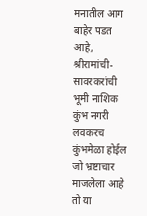मनातील आग बाहेर पडत आहे, श्रीरामांची- सावरकरांची भूमी नाशिक कुंभ नगरी लवकरच कुंभमेळा होईल जो भ्रष्टाचार माजलेला आहे तो या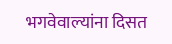भगवेवाल्यांना दिसत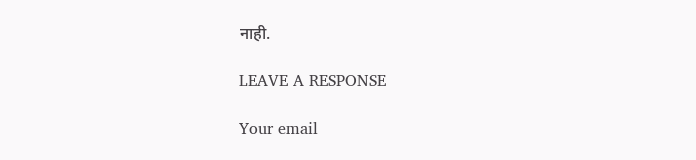नाही.

LEAVE A RESPONSE

Your email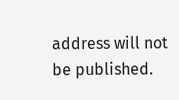address will not be published.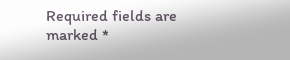Required fields are marked *